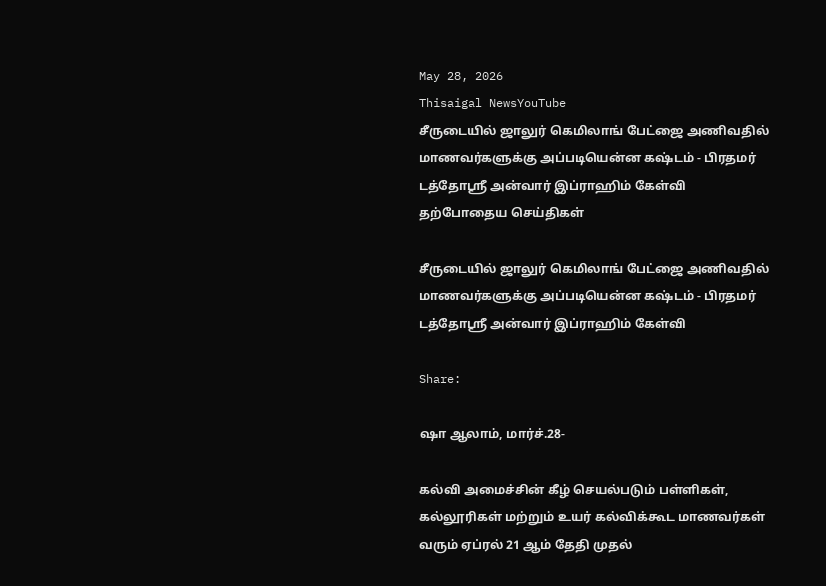May 28, 2026
Thisaigal NewsYouTube
சீருடையில் ஜாலுர் கெமிலாங் பேட்ஜை அணிவதில் மாணவர்களுக்கு அப்படியென்ன கஷ்டம் - பிரதமர் டத்தோஸ்ரீ அன்வார் இப்ராஹிம் கேள்வி
தற்போதைய செய்திகள்

சீருடையில் ஜாலுர் கெமிலாங் பேட்ஜை அணிவதில் மாணவர்களுக்கு அப்படியென்ன கஷ்டம் - பிரதமர் டத்தோஸ்ரீ அன்வார் இப்ராஹிம் கேள்வி

Share:

ஷா ஆலாம், மார்ச்.28-

கல்வி அமைச்சின் கீழ் செயல்படும் பள்ளிகள், கல்லூரிகள் மற்றும் உயர் கல்விக்கூட மாணவர்கள் வரும் ஏப்ரல் 21 ஆம் தேதி முதல்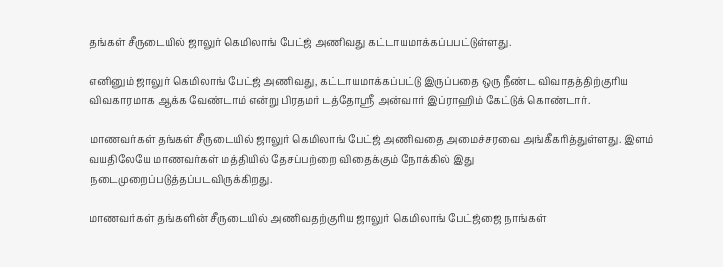தங்கள் சீருடையில் ஜாலுர் கெமிலாங் பேட்ஜ் அணிவது கட்டாயமாக்கப்பபட்டுள்ளது.

எனினும் ஜாலுர் கெமிலாங் பேட்ஜ் அணிவது, கட்டாயமாக்கப்பட்டு இருப்பதை ஒரு நீண்ட விவாதத்திற்குரிய விவகாரமாக ஆக்க வேண்டாம் என்று பிரதமர் டத்தோஸ்ரீ அன்வார் இப்ராஹிம் கேட்டுக் கொண்டார்.

மாணவர்கள் தங்கள் சீருடையில் ஜாலுர் கெமிலாங் பேட்ஜ் அணிவதை அமைச்சரவை அங்கீகரித்துள்ளது. இளம் வயதிலேயே மாணவர்கள் மத்தியில் தேசப்பற்றை விதைக்கும் நோக்கில் இது நடைமுறைப்படுத்தப்படவிருக்கிறது.

மாணவர்கள் தங்களின் சீருடையில் அணிவதற்குரிய ஜாலுர் கெமிலாங் பேட்ஜ்ஜை நாங்கள்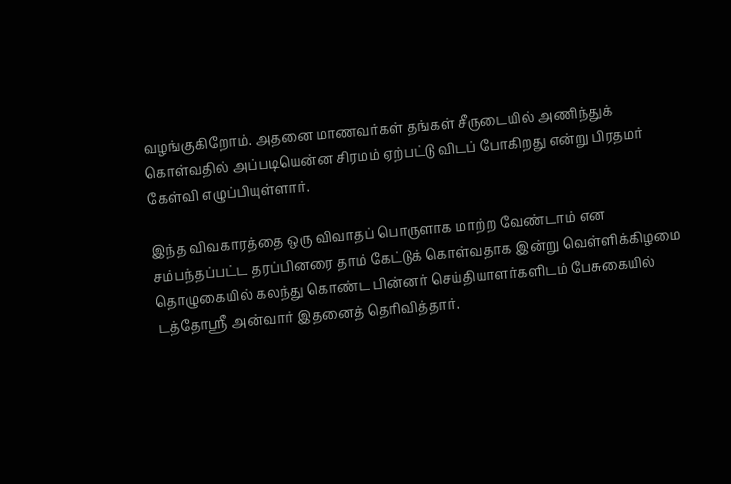வழங்குகிறோம். அதனை மாணவர்கள் தங்கள் சீருடையில் அணிந்துக் கொள்வதில் அப்படியென்ன சிரமம் ஏற்பட்டு விடப் போகிறது என்று பிரதமர் கேள்வி எழுப்பியுள்ளார்.

இந்த விவகாரத்தை ஒரு விவாதப் பொருளாக மாற்ற வேண்டாம் என சம்பந்தப்பட்ட தரப்பினரை தாம் கேட்டுக் கொள்வதாக இன்று வெள்ளிக்கிழமை தொழுகையில் கலந்து கொண்ட பின்னர் செய்தியாளர்களிடம் பேசுகையில் டத்தோஸ்ரீ அன்வார் இதனைத் தெரிவித்தார்.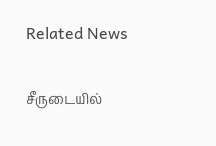Related News

சீருடையில்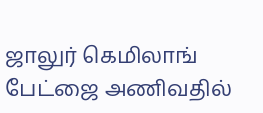ஜாலுர் கெமிலாங் பேட்ஜை அணிவதில்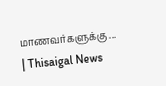மாணவர்களுக்கு ... | Thisaigal News